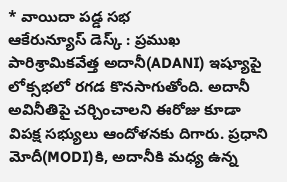* వాయిదా పడ్డ సభ
ఆకేరున్యూస్ డెస్క్ : ప్రముఖ పారిశ్రామికవేత్త అదానీ(ADANI) ఇష్యూపై లోక్సభలో రగడ కొనసాగుతోంది. అదానీ అవినీతిపై చర్చించాలని ఈరోజు కూడా విపక్ష సభ్యులు ఆందోళనకు దిగారు. ప్రధాని మోదీ(MODI)కి, అదానీకి మధ్య ఉన్న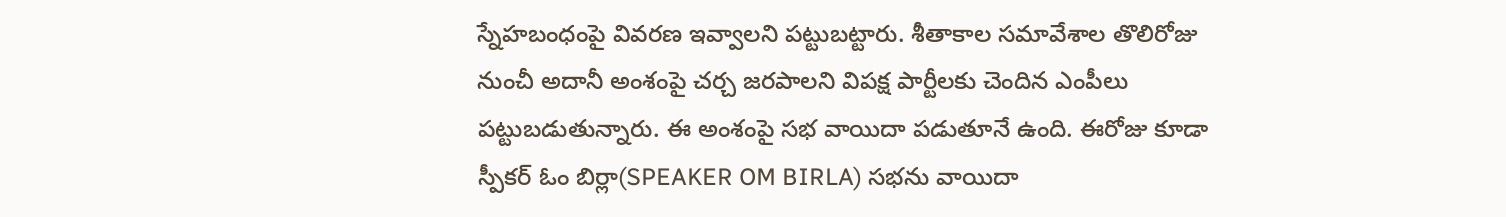స్నేహబంధంపై వివరణ ఇవ్వాలని పట్టుబట్టారు. శీతాకాల సమావేశాల తొలిరోజు నుంచీ అదానీ అంశంపై చర్చ జరపాలని విపక్ష పార్టీలకు చెందిన ఎంపీలు పట్టుబడుతున్నారు. ఈ అంశంపై సభ వాయిదా పడుతూనే ఉంది. ఈరోజు కూడా స్పీకర్ ఓం బిర్లా(SPEAKER OM BIRLA) సభను వాయిదా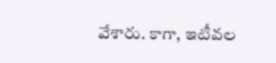వేశారు. కాగా, ఇటీవల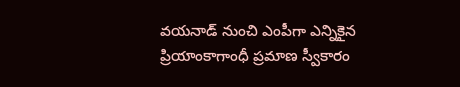వయనాడ్ నుంచి ఎంపీగా ఎన్నికైన ప్రియాంకాగాంధీ ప్రమాణ స్వీకారం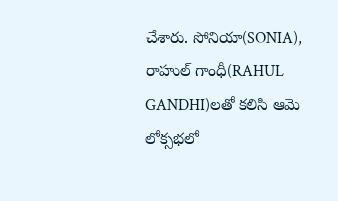చేశారు. సోనియా(SONIA), రాహుల్ గాంధీ(RAHUL GANDHI)లతో కలిసి ఆమె లోక్సభలో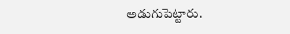అడుగుపెట్టారు.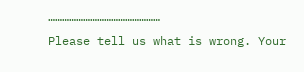…………………………………………
Please tell us what is wrong. Your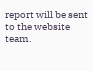report will be sent to the website team.